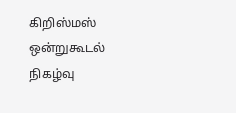கிறிஸ்மஸ் ஒன்றுகூடல் நிகழ்வு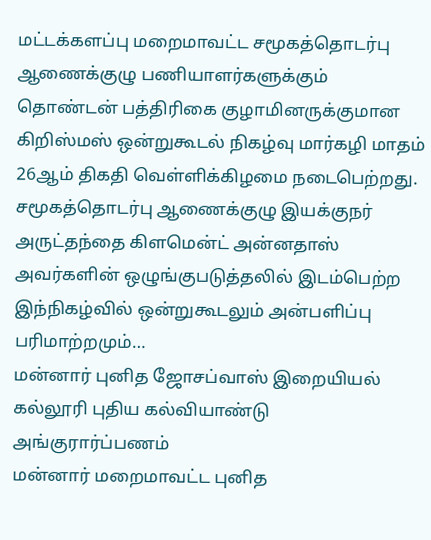மட்டக்களப்பு மறைமாவட்ட சமூகத்தொடர்பு ஆணைக்குழு பணியாளர்களுக்கும் தொண்டன் பத்திரிகை குழாமினருக்குமான கிறிஸ்மஸ் ஒன்றுகூடல் நிகழ்வு மார்கழி மாதம் 26ஆம் திகதி வெள்ளிக்கிழமை நடைபெற்றது. சமூகத்தொடர்பு ஆணைக்குழு இயக்குநர் அருட்தந்தை கிளமென்ட் அன்னதாஸ் அவர்களின் ஒழுங்குபடுத்தலில் இடம்பெற்ற இந்நிகழ்வில் ஒன்றுகூடலும் அன்பளிப்பு பரிமாற்றமும்…
மன்னார் புனித ஜோசப்வாஸ் இறையியல் கல்லூரி புதிய கல்வியாண்டு அங்குரார்ப்பணம்
மன்னார் மறைமாவட்ட புனித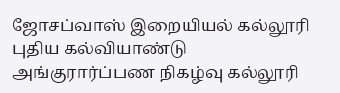ஜோசப்வாஸ் இறையியல் கல்லூரி புதிய கல்வியாண்டு அங்குரார்ப்பண நிகழ்வு கல்லூரி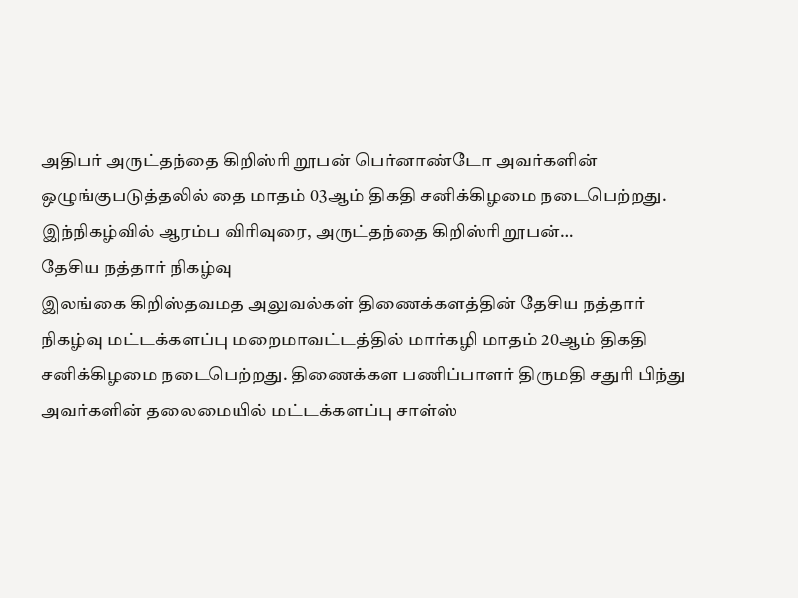அதிபர் அருட்தந்தை கிறிஸ்ரி றூபன் பெர்னாண்டோ அவர்களின் ஒழுங்குபடுத்தலில் தை மாதம் 03ஆம் திகதி சனிக்கிழமை நடைபெற்றது. இந்நிகழ்வில் ஆரம்ப விரிவுரை, அருட்தந்தை கிறிஸ்ரி றூபன்…
தேசிய நத்தார் நிகழ்வு
இலங்கை கிறிஸ்தவமத அலுவல்கள் திணைக்களத்தின் தேசிய நத்தார் நிகழ்வு மட்டக்களப்பு மறைமாவட்டத்தில் மார்கழி மாதம் 20ஆம் திகதி சனிக்கிழமை நடைபெற்றது. திணைக்கள பணிப்பாளர் திருமதி சதுரி பிந்து அவர்களின் தலைமையில் மட்டக்களப்பு சாள்ஸ்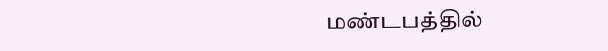மண்டபத்தில்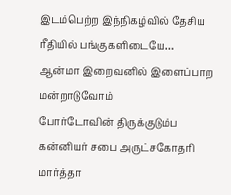இடம்பெற்ற இந்நிகழ்வில் தேசிய ரீதியில் பங்குகளிடையே…
ஆன்மா இறைவனில் இளைப்பாற மன்றாடுவோம்
போர்டோவின் திருக்குடும்ப கன்னியர் சபை அருட்சகோதரி மார்த்தா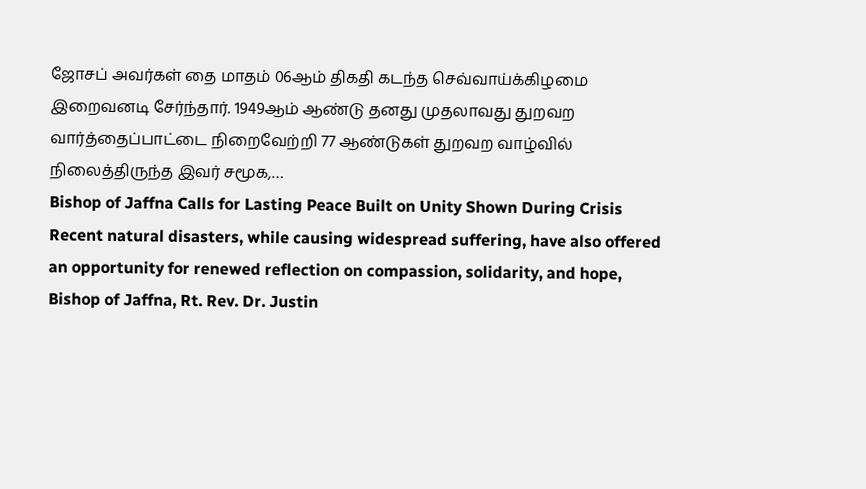ஜோசப் அவர்கள் தை மாதம் 06ஆம் திகதி கடந்த செவ்வாய்க்கிழமை இறைவனடி சேர்ந்தார். 1949ஆம் ஆண்டு தனது முதலாவது துறவற வார்த்தைப்பாட்டை நிறைவேற்றி 77 ஆண்டுகள் துறவற வாழ்வில் நிலைத்திருந்த இவர் சமூக,…
Bishop of Jaffna Calls for Lasting Peace Built on Unity Shown During Crisis
Recent natural disasters, while causing widespread suffering, have also offered an opportunity for renewed reflection on compassion, solidarity, and hope, Bishop of Jaffna, Rt. Rev. Dr. Justin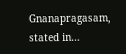Gnanapragasam, stated in…